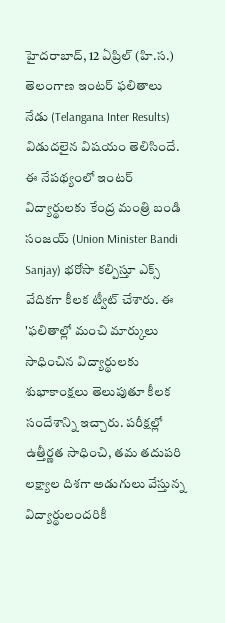హైదరాబాద్, 12 ఏప్రిల్ (హి.స.) తెలంగాణ ఇంటర్ ఫలితాలు నేడు (Telangana Inter Results) విడుదలైన విషయం తెలిసిందే. ఈ నేపథ్యంలో ఇంటర్ విద్యార్థులకు కేంద్ర మంత్రి బండి సంజయ్ (Union Minister Bandi Sanjay) భరోసా కల్పిస్తూ ఎక్స్ వేదికగా కీలక ట్వీట్ చేశారు. ఈ 'ఫలితాల్లో మంచి మార్కులు సాధించిన విద్యార్థులకు శుభాకాంక్షలు తెలుపుతూ కీలక సందేశాన్ని ఇచ్చారు. పరీక్షల్లో ఉత్తీర్ణత సాధించి, తమ తదుపరి లక్ష్యాల దిశగా అడుగులు వేస్తున్న విద్యార్థులందరికీ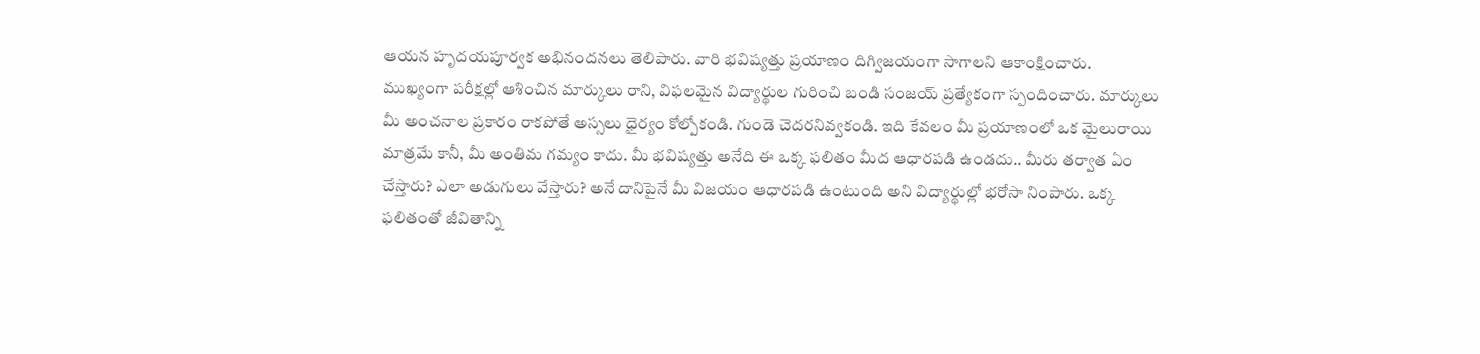ఆయన హృదయపూర్వక అభినందనలు తెలిపారు. వారి భవిష్యత్తు ప్రయాణం దిగ్విజయంగా సాగాలని ఆకాంక్షించారు.
ముఖ్యంగా పరీక్షల్లో ఆశించిన మార్కులు రాని, విఫలమైన విద్యార్థుల గురించి బండి సంజయ్ ప్రత్యేకంగా స్పందించారు. మార్కులు మీ అంచనాల ప్రకారం రాకపోతే అస్సలు ధైర్యం కోల్పోకండి. గుండె చెదరనివ్వకండి. ఇది కేవలం మీ ప్రయాణంలో ఒక మైలురాయి మాత్రమే కానీ, మీ అంతిమ గమ్యం కాదు. మీ భవిష్యత్తు అనేది ఈ ఒక్క ఫలితం మీద ఆధారపడి ఉండదు.. మీరు తర్వాత ఏం చేస్తారు? ఎలా అడుగులు వేస్తారు? అనే దానిపైనే మీ విజయం ఆధారపడి ఉంటుంది అని విద్యార్థుల్లో భరోసా నింపారు. ఒక్క ఫలితంతో జీవితాన్ని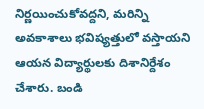నిర్ణయించుకోవద్దని, మరిన్ని అవకాశాలు భవిష్యత్తులో వస్తాయని ఆయన విద్యార్థులకు దిశానిర్దేశం చేశారు. బండి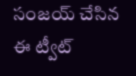సంజయ్ చేసిన ఈ ట్వీట్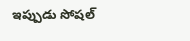ఇప్పుడు సోషల్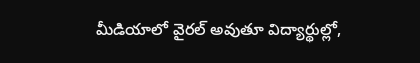మీడియాలో వైరల్ అవుతూ విద్యార్థుల్లో,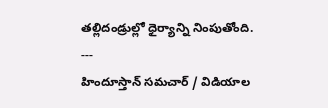తల్లిదండ్రుల్లో ధైర్యాన్ని నింపుతోంది.
---
హిందూస్తాన్ సమచార్ / విడియాల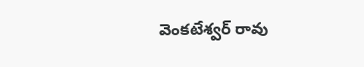వెంకటేశ్వర్ రావు